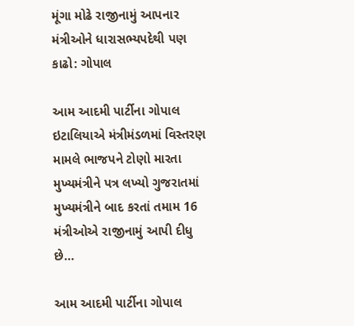મૂંગા મોઢે રાજીનામું આપનાર મંત્રીઓને ધારાસભ્યપદેથી પણ કાઢો: ગોપાલ

આમ આદમી પાર્ટીના ગોપાલ ઇટાલિયાએ મંત્રીમંડળમાં વિસ્તરણ મામલે ભાજપને ટોણો મારતા મુખ્યમંત્રીને પત્ર લખ્યો ગુજરાતમાં મુખ્યમંત્રીને બાદ કરતાં તમામ 16 મંત્રીઓએ રાજીનામું આપી દીધુ છે…

આમ આદમી પાર્ટીના ગોપાલ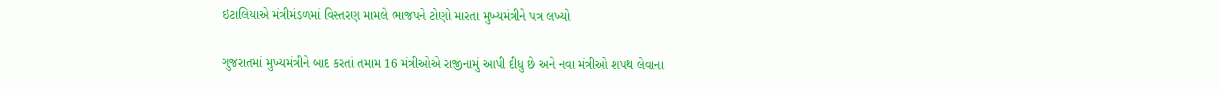ઇટાલિયાએ મંત્રીમંડળમાં વિસ્તરણ મામલે ભાજપને ટોણો મારતા મુખ્યમંત્રીને પત્ર લખ્યો

ગુજરાતમાં મુખ્યમંત્રીને બાદ કરતાં તમામ 16 મંત્રીઓએ રાજીનામું આપી દીધુ છે અને નવા મંત્રીઓ શપથ લેવાના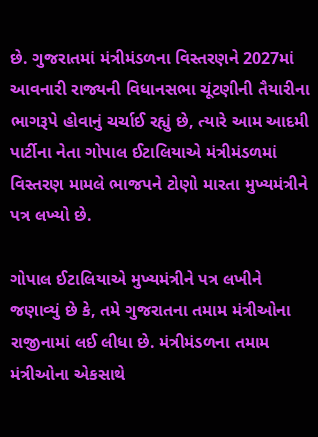છે. ગુજરાતમાં મંત્રીમંડળના વિસ્તરણને 2027માં આવનારી રાજ્યની વિધાનસભા ચૂંટણીની તૈયારીના ભાગરૂપે હોવાનું ચર્ચાઈ રહ્યું છે, ત્યારે આમ આદમી પાર્ટીના નેતા ગોપાલ ઈટાલિયાએ મંત્રીમંડળમાં વિસ્તરણ મામલે ભાજપને ટોણો મારતા મુખ્યમંત્રીને પત્ર લખ્યો છે.

ગોપાલ ઈટાલિયાએ મુખ્યમંત્રીને પત્ર લખીને જણાવ્યું છે કે, તમે ગુજરાતના તમામ મંત્રીઓના રાજીનામાં લઈ લીધા છે. મંત્રીમંડળના તમામ મંત્રીઓના એકસાથે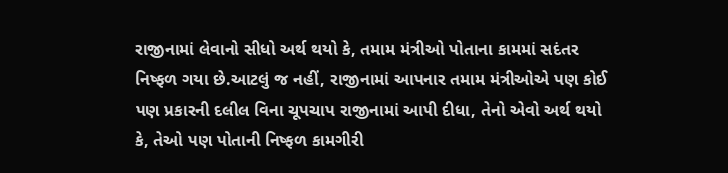રાજીનામાં લેવાનો સીધો અર્થ થયો કે, તમામ મંત્રીઓ પોતાના કામમાં સદંતર નિષ્ફળ ગયા છે.આટલું જ નહીં, રાજીનામાં આપનાર તમામ મંત્રીઓએ પણ કોઈ પણ પ્રકારની દલીલ વિના ચૂપચાપ રાજીનામાં આપી દીધા, તેનો એવો અર્થ થયો કે, તેઓ પણ પોતાની નિષ્ફળ કામગીરી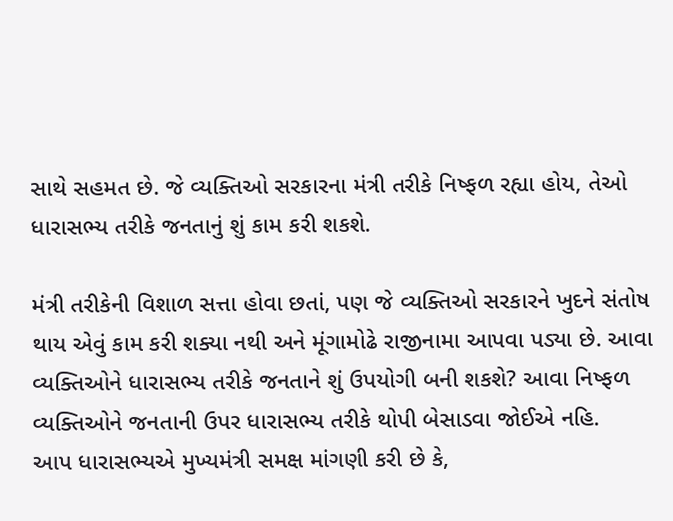સાથે સહમત છે. જે વ્યક્તિઓ સરકારના મંત્રી તરીકે નિષ્ફળ રહ્યા હોય, તેઓ ધારાસભ્ય તરીકે જનતાનું શું કામ કરી શકશે.

મંત્રી તરીકેની વિશાળ સત્તા હોવા છતાં, પણ જે વ્યક્તિઓ સરકારને ખુદને સંતોષ થાય એવું કામ કરી શક્યા નથી અને મૂંગામોઢે રાજીનામા આપવા પડ્યા છે. આવા વ્યક્તિઓને ધારાસભ્ય તરીકે જનતાને શું ઉપયોગી બની શકશે? આવા નિષ્ફળ વ્યક્તિઓને જનતાની ઉપર ધારાસભ્ય તરીકે થોપી બેસાડવા જોઈએ નહિ.
આપ ધારાસભ્યએ મુખ્યમંત્રી સમક્ષ માંગણી કરી છે કે,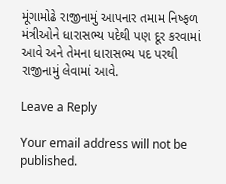મૂંગામોઢે રાજીનામું આપનાર તમામ નિષ્ફળ મંત્રીઓને ધારાસભ્ય પદેથી પણ દૂર કરવામાં આવે અને તેમના ધારાસભ્ય પદ પરથી રાજીનામું લેવામાં આવે.

Leave a Reply

Your email address will not be published.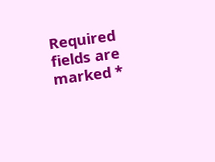Required fields are marked *